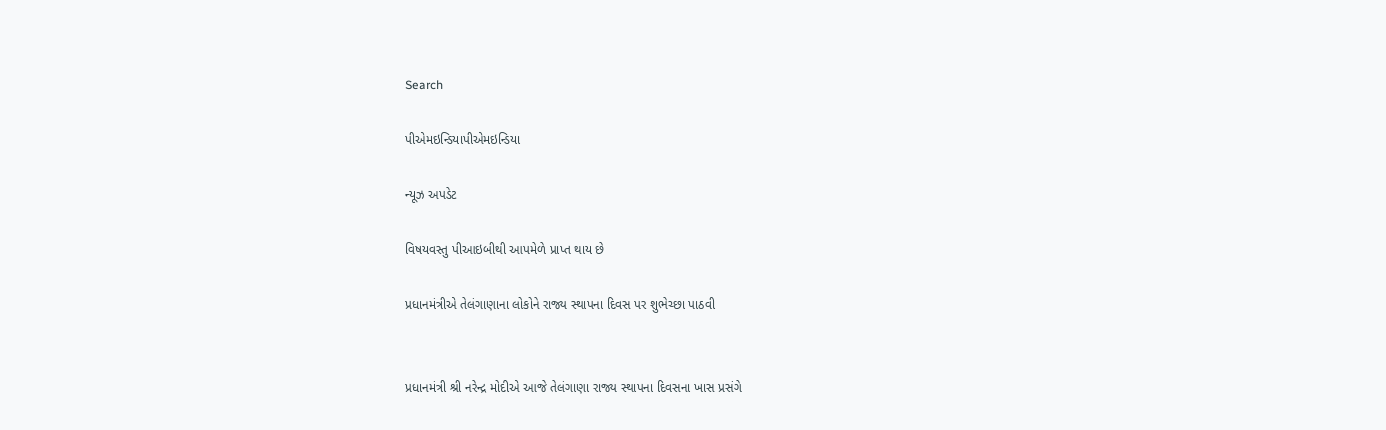Search

પીએમઇન્ડિયાપીએમઇન્ડિયા

ન્યૂઝ અપડેટ

વિષયવસ્તુ પીઆઇબીથી આપમેળે પ્રાપ્ત થાય છે

પ્રધાનમંત્રીએ તેલંગાણાના લોકોને રાજ્ય સ્થાપના દિવસ પર શુભેચ્છા પાઠવી


પ્રધાનમંત્રી શ્રી નરેન્દ્ર મોદીએ આજે તેલંગાણા રાજ્ય સ્થાપના દિવસના ખાસ પ્રસંગે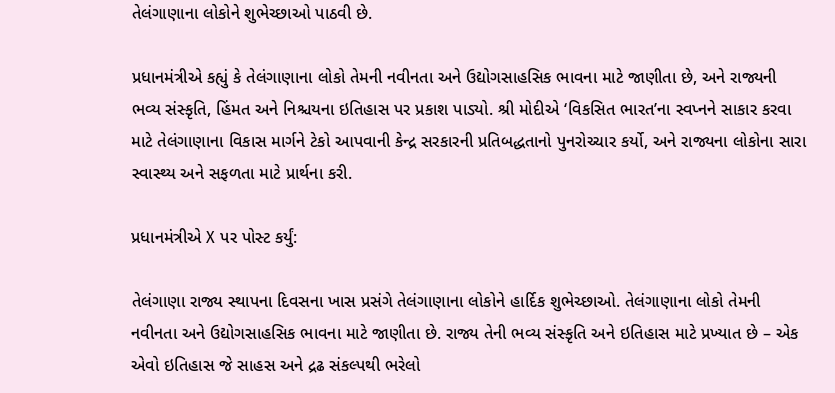તેલંગાણાના લોકોને શુભેચ્છાઓ પાઠવી છે.

પ્રધાનમંત્રીએ કહ્યું કે તેલંગાણાના લોકો તેમની નવીનતા અને ઉદ્યોગસાહસિક ભાવના માટે જાણીતા છે, અને રાજ્યની ભવ્ય સંસ્કૃતિ, હિંમત અને નિશ્ચયના ઇતિહાસ પર પ્રકાશ પાડ્યો. શ્રી મોદીએ ‘વિકસિત ભારત’ના સ્વપ્નને સાકાર કરવા માટે તેલંગાણાના વિકાસ માર્ગને ટેકો આપવાની કેન્દ્ર સરકારની પ્રતિબદ્ધતાનો પુનરોચ્ચાર કર્યો, અને રાજ્યના લોકોના સારા સ્વાસ્થ્ય અને સફળતા માટે પ્રાર્થના કરી.

પ્રધાનમંત્રીએ X પર પોસ્ટ કર્યું:

તેલંગાણા રાજ્ય સ્થાપના દિવસના ખાસ પ્રસંગે તેલંગાણાના લોકોને હાર્દિક શુભેચ્છાઓ. તેલંગાણાના લોકો તેમની નવીનતા અને ઉદ્યોગસાહસિક ભાવના માટે જાણીતા છે. રાજ્ય તેની ભવ્ય સંસ્કૃતિ અને ઇતિહાસ માટે પ્રખ્યાત છે – એક એવો ઇતિહાસ જે સાહસ અને દ્રઢ સંકલ્પથી ભરેલો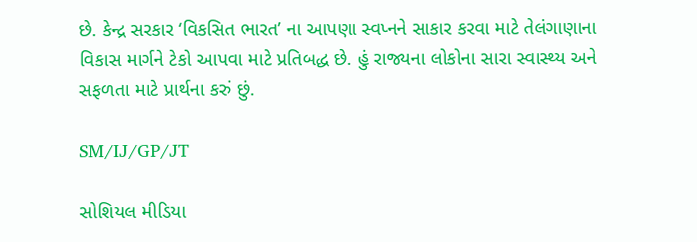છે. કેન્દ્ર સરકાર ‘વિકસિત ભારત’ ના આપણા સ્વપ્નને સાકાર કરવા માટે તેલંગાણાના વિકાસ માર્ગને ટેકો આપવા માટે પ્રતિબદ્ધ છે. હું રાજ્યના લોકોના સારા સ્વાસ્થ્ય અને સફળતા માટે પ્રાર્થના કરું છું.

SM/IJ/GP/JT

સોશિયલ મીડિયા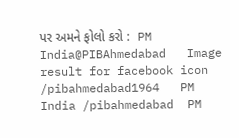પર અમને ફોલો કરો :  PM India@PIBAhmedabad   Image result for facebook icon /pibahmedabad1964   PM India /pibahmedabad  PM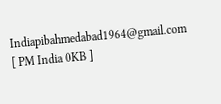Indiapibahmedabad1964@gmail.com [ PM India 0KB ]